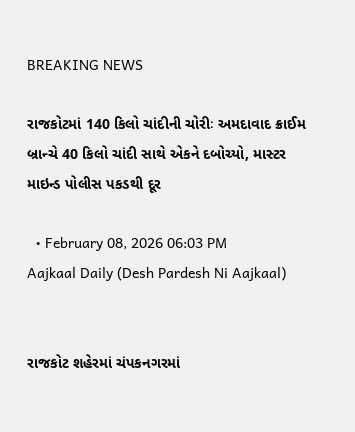BREAKING NEWS

રાજકોટમાં 140 કિલો ચાંદીની ચોરીઃ અમદાવાદ ક્રાઈમ બ્રાન્ચે 40 કિલો ચાંદી સાથે એકને દબોચ્યો, માસ્ટર માઇન્ડ પોલીસ પકડથી દૂર

  • February 08, 2026 06:03 PM
Aajkaal Daily (Desh Pardesh Ni Aajkaal)


રાજકોટ શહેરમાં ચંપકનગરમાં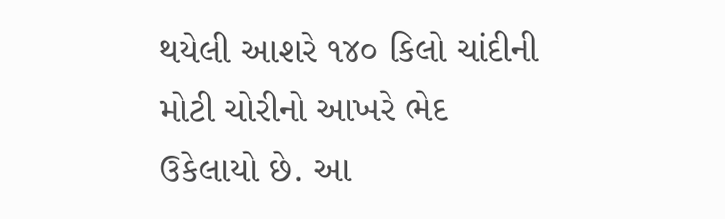થયેલી આશરે ૧૪૦ કિલો ચાંદીની મોટી ચોરીનો આખરે ભેદ ઉકેલાયો છે. આ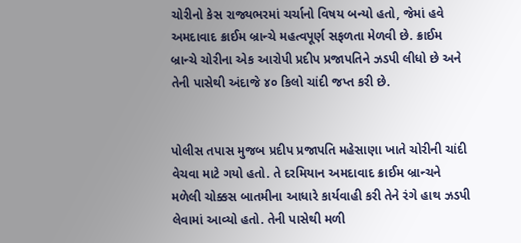ચોરીનો કેસ રાજ્યભરમાં ચર્ચાનો વિષય બન્યો હતો, જેમાં હવે અમદાવાદ ક્રાઈમ બ્રાન્ચે મહત્વપૂર્ણ સફળતા મેળવી છે. ક્રાઈમ બ્રાન્ચે ચોરીના એક આરોપી પ્રદીપ પ્રજાપતિને ઝડપી લીધો છે અને તેની પાસેથી અંદાજે ૪૦ કિલો ચાંદી જપ્ત કરી છે.


પોલીસ તપાસ મુજબ પ્રદીપ પ્રજાપતિ મહેસાણા ખાતે ચોરીની ચાંદી વેચવા માટે ગયો હતો. તે દરમિયાન અમદાવાદ ક્રાઈમ બ્રાન્ચને મળેલી ચોક્કસ બાતમીના આધારે કાર્યવાહી કરી તેને રંગે હાથ ઝડપી લેવામાં આવ્યો હતો. તેની પાસેથી મળી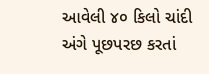આવેલી ૪૦ કિલો ચાંદી અંગે પૂછપરછ કરતાં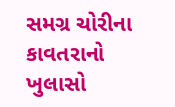સમગ્ર ચોરીના કાવતરાનો ખુલાસો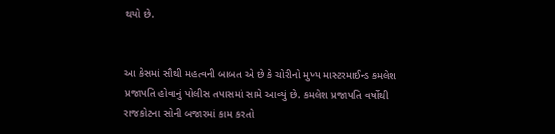થયો છે.


આ કેસમાં સૌથી મહત્વની બાબત એ છે કે ચોરીનો મુખ્ય માસ્ટરમાઈન્ડ કમલેશ પ્રજાપતિ હોવાનું પોલીસ તપાસમાં સામે આવ્યું છે. કમલેશ પ્રજાપતિ વર્ષોથી રાજકોટના સોની બજારમાં કામ કરતો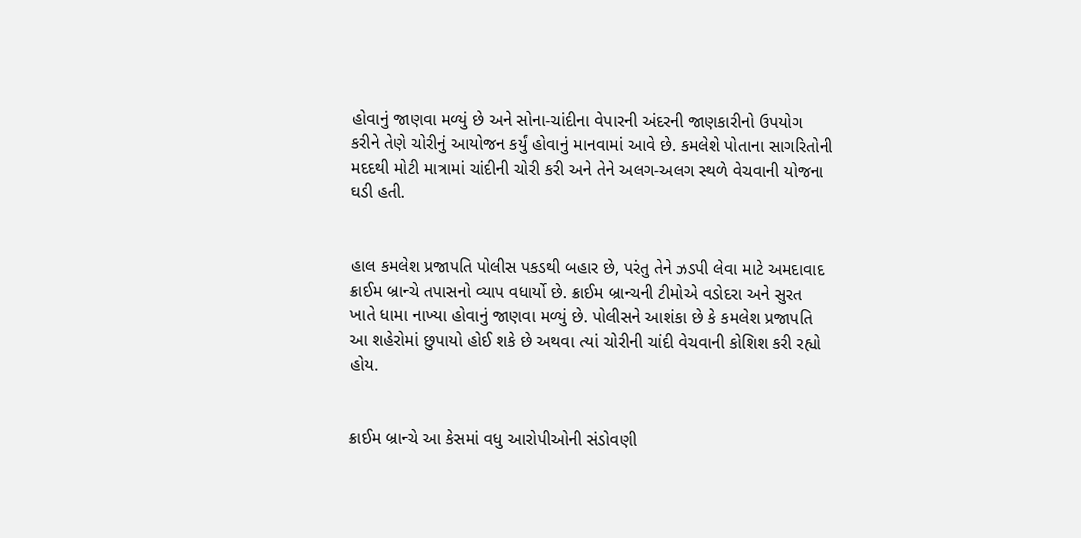હોવાનું જાણવા મળ્યું છે અને સોના-ચાંદીના વેપારની અંદરની જાણકારીનો ઉપયોગ કરીને તેણે ચોરીનું આયોજન કર્યું હોવાનું માનવામાં આવે છે. કમલેશે પોતાના સાગરિતોની મદદથી મોટી માત્રામાં ચાંદીની ચોરી કરી અને તેને અલગ-અલગ સ્થળે વેચવાની યોજના ઘડી હતી.


હાલ કમલેશ પ્રજાપતિ પોલીસ પકડથી બહાર છે, પરંતુ તેને ઝડપી લેવા માટે અમદાવાદ ક્રાઈમ બ્રાન્ચે તપાસનો વ્યાપ વધાર્યો છે. ક્રાઈમ બ્રાન્ચની ટીમોએ વડોદરા અને સુરત ખાતે ધામા નાખ્યા હોવાનું જાણવા મળ્યું છે. પોલીસને આશંકા છે કે કમલેશ પ્રજાપતિ આ શહેરોમાં છુપાયો હોઈ શકે છે અથવા ત્યાં ચોરીની ચાંદી વેચવાની કોશિશ કરી રહ્યો હોય.


ક્રાઈમ બ્રાન્ચે આ કેસમાં વધુ આરોપીઓની સંડોવણી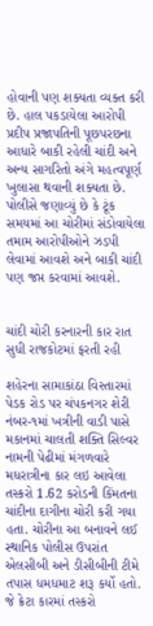હોવાની પણ શક્યતા વ્યક્ત કરી છે. હાલ પકડાયેલા આરોપી પ્રદીપ પ્રજાપતિની પૂછપરછના આધારે બાકી રહેલી ચાંદી અને અન્ય સાગરિતો અંગે મહત્વપૂર્ણ ખુલાસા થવાની શક્યતા છે. પોલીસે જણાવ્યું છે કે ટૂંક સમયમાં આ ચોરીમાં સંડોવાયેલા તમામ આરોપીઓને ઝડપી લેવામાં આવશે અને બાકી ચાંદી પણ જપ્ત કરવામાં આવશે.


ચાંદી ચોરી કરનારની કાર રાત સુધી રાજકોટમાં ફરતી રહી

શહેરના સામાકાંઠા વિસ્તારમાં પેડક રોડ પર ચંપકનગર શેરી નંબર-૧માં ખત્રીની વાડી પાસે મકાનમાં ચાલતી શક્તિ સિલ્વર નામની પેઢીમાં મંગળવારે મધરાત્રીના કાર લઇ આવેલા તસ્કરો 1.62 કરોડની કિંમતના ચાંદીના દાગીના ચોરી કરી ગયા હતા. ચોરીના આ બનાવને લઈ સ્થાનિક પોલીસ ઉપરાંત એલસીબી અને ડીસીબીની ટીમે તપાસ ધમધમાટ શરૂ કર્યો હતો. જે ક્રેટા કારમાં તસ્કરો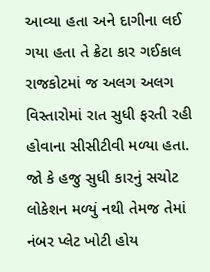આવ્યા હતા અને દાગીના લઈ ગયા હતા તે ક્રેટા કાર ગઈકાલ રાજકોટમાં જ અલગ અલગ વિસ્તારોમાં રાત સુધી ફરતી રહી હોવાના સીસીટીવી મળ્યા હતા. જો કે હજુ સુધી કારનું સચોટ લોકેશન મળ્યું નથી તેમજ તેમાં નંબર પ્લેટ ખોટી હોય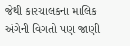જેથી કારચાલકના માલિક અંગેની વિગતો પણ જાણી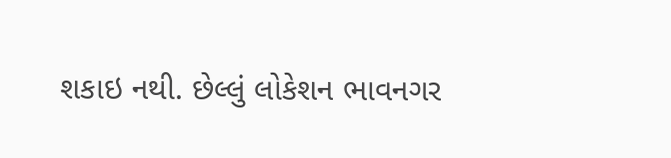શકાઇ નથી. છેલ્લું લોકેશન ભાવનગર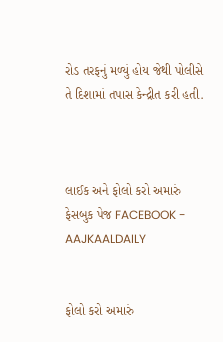રોડ તરફનું મળ્યું હોય જેથી પોલીસે તે દિશામાં તપાસ કેન્દ્રીત કરી હતી.



લાઈક અને ફોલો કરો અમારું ફેસબુક પેજ FACEBOOK - AAJKAALDAILY


ફોલો કરો અમારું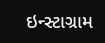ઇન્સ્ટાગ્રામ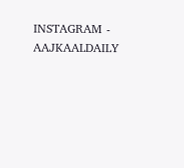INSTAGRAM - AAJKAALDAILY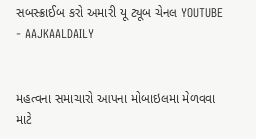સબસ્ક્રાઈબ કરો અમારી યૂ ટ્યૂબ ચેનલ YOUTUBE - AAJKAALDAILY


મહત્વના સમાચારો આપના મોબાઇલમા મેળવવા માટે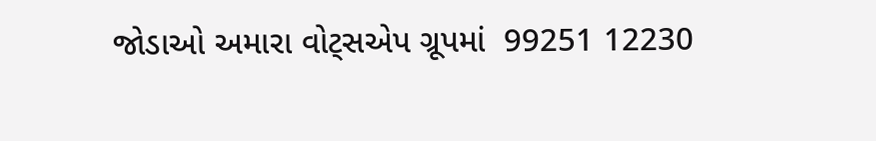જોડાઓ અમારા વોટ્સએપ ગ્રૂપમાં  99251 12230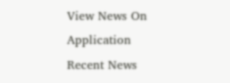View News On Application
Recent News